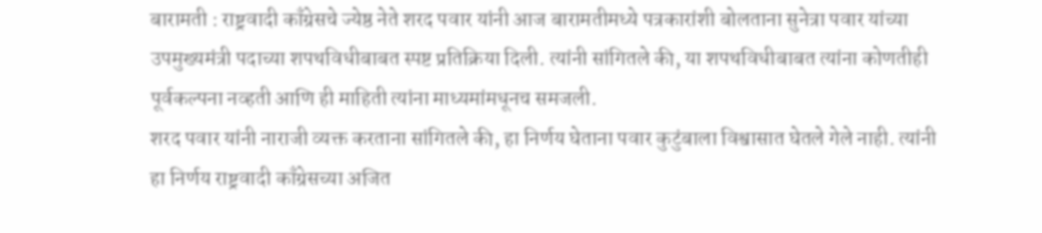बारामती : राष्ट्रवादी काँग्रेसचे ज्येष्ठ नेते शरद पवार यांनी आज बारामतीमध्ये पत्रकारांशी बोलताना सुनेत्रा पवार यांच्या उपमुख्यमंत्री पदाच्या शपथविधीबाबत स्पष्ट प्रतिक्रिया दिली. त्यांनी सांगितले की, या शपथविधीबाबत त्यांना कोणतीही पूर्वकल्पना नव्हती आणि ही माहिती त्यांना माध्यमांमधूनच समजली.
शरद पवार यांनी नाराजी व्यक्त करताना सांगितले की, हा निर्णय घेताना पवार कुटुंबाला विश्वासात घेतले गेले नाही. त्यांनी हा निर्णय राष्ट्रवादी काँग्रेसच्या अजित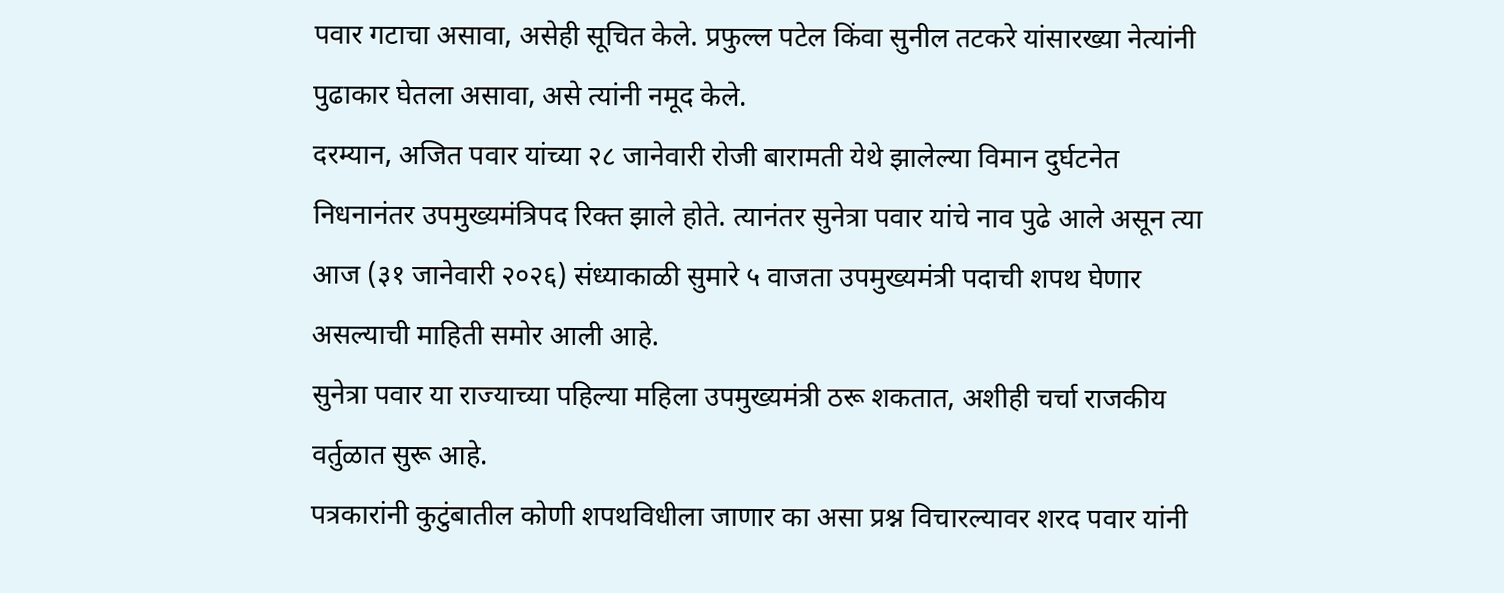पवार गटाचा असावा, असेही सूचित केले. प्रफुल्ल पटेल किंवा सुनील तटकरे यांसारख्या नेत्यांनी पुढाकार घेतला असावा, असे त्यांनी नमूद केले.
दरम्यान, अजित पवार यांच्या २८ जानेवारी रोजी बारामती येथे झालेल्या विमान दुर्घटनेत निधनानंतर उपमुख्यमंत्रिपद रिक्त झाले होते. त्यानंतर सुनेत्रा पवार यांचे नाव पुढे आले असून त्या आज (३१ जानेवारी २०२६) संध्याकाळी सुमारे ५ वाजता उपमुख्यमंत्री पदाची शपथ घेणार असल्याची माहिती समोर आली आहे.
सुनेत्रा पवार या राज्याच्या पहिल्या महिला उपमुख्यमंत्री ठरू शकतात, अशीही चर्चा राजकीय वर्तुळात सुरू आहे.
पत्रकारांनी कुटुंबातील कोणी शपथविधीला जाणार का असा प्रश्न विचारल्यावर शरद पवार यांनी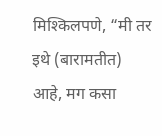मिश्किलपणे, “मी तर इथे (बारामतीत) आहे, मग कसा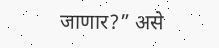जाणार?” असे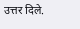उत्तर दिले.